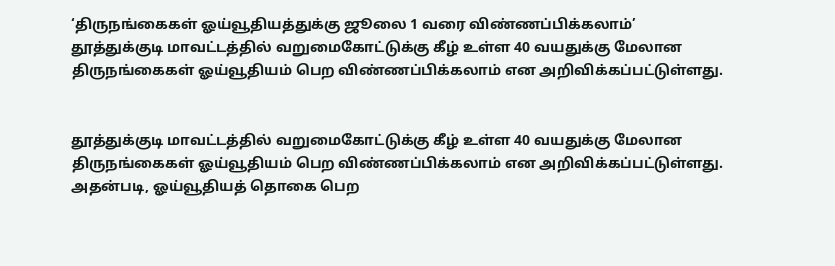‘திருநங்கைகள் ஓய்வூதியத்துக்கு ஜூலை 1 வரை விண்ணப்பிக்கலாம்’
தூத்துக்குடி மாவட்டத்தில் வறுமைகோட்டுக்கு கீழ் உள்ள 40 வயதுக்கு மேலான திருநங்கைகள் ஓய்வூதியம் பெற விண்ணப்பிக்கலாம் என அறிவிக்கப்பட்டுள்ளது.


தூத்துக்குடி மாவட்டத்தில் வறுமைகோட்டுக்கு கீழ் உள்ள 40 வயதுக்கு மேலான திருநங்கைகள் ஓய்வூதியம் பெற விண்ணப்பிக்கலாம் என அறிவிக்கப்பட்டுள்ளது.
அதன்படி, ஓய்வூதியத் தொகை பெற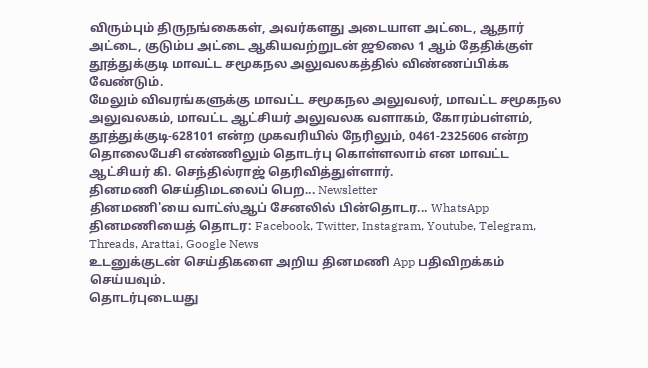விரும்பும் திருநங்கைகள், அவர்களது அடையாள அட்டை, ஆதார் அட்டை, குடும்ப அட்டை ஆகியவற்றுடன் ஜூலை 1 ஆம் தேதிக்குள் தூத்துக்குடி மாவட்ட சமூகநல அலுவலகத்தில் விண்ணப்பிக்க வேண்டும்.
மேலும் விவரங்களுக்கு மாவட்ட சமூகநல அலுவலர், மாவட்ட சமூகநல அலுவலகம், மாவட்ட ஆட்சியர் அலுவலக வளாகம், கோரம்பள்ளம், தூத்துக்குடி-628101 என்ற முகவரியில் நேரிலும், 0461-2325606 என்ற தொலைபேசி எண்ணிலும் தொடர்பு கொள்ளலாம் என மாவட்ட ஆட்சியர் கி. செந்தில்ராஜ் தெரிவித்துள்ளார்.
தினமணி செய்திமடலைப் பெற... Newsletter
தினமணி'யை வாட்ஸ்ஆப் சேனலில் பின்தொடர... WhatsApp
தினமணியைத் தொடர: Facebook, Twitter, Instagram, Youtube, Telegram, Threads, Arattai, Google News
உடனுக்குடன் செய்திகளை அறிய தினமணி App பதிவிறக்கம் செய்யவும்.
தொடர்புடையது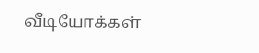வீடியோக்கள்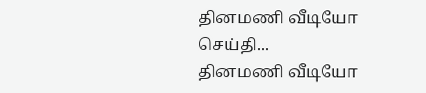தினமணி வீடியோ செய்தி...
தினமணி வீடியோ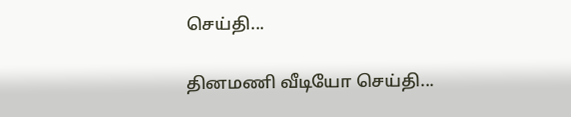செய்தி...

தினமணி வீடியோ செய்தி...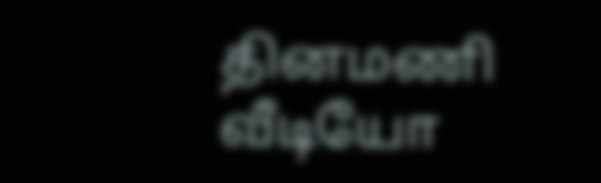தினமணி வீடியோ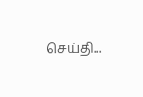செய்தி...